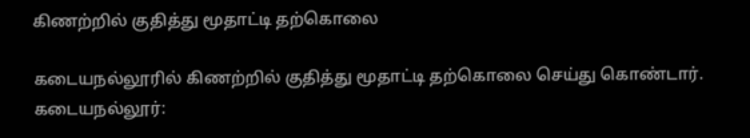கிணற்றில் குதித்து மூதாட்டி தற்கொலை

கடையநல்லூரில் கிணற்றில் குதித்து மூதாட்டி தற்கொலை செய்து கொண்டார்.
கடையநல்லூர்: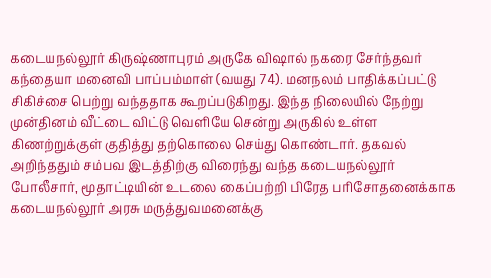கடையநல்லூர் கிருஷ்ணாபுரம் அருகே விஷால் நகரை சேர்ந்தவர் கந்தையா மனைவி பாப்பம்மாள் (வயது 74). மனநலம் பாதிக்கப்பட்டு சிகிச்சை பெற்று வந்ததாக கூறப்படுகிறது. இந்த நிலையில் நேற்று முன்தினம் வீட்டை விட்டு வெளியே சென்று அருகில் உள்ள கிணற்றுக்குள் குதித்து தற்கொலை செய்து கொண்டார். தகவல் அறிந்ததும் சம்பவ இடத்திற்கு விரைந்து வந்த கடையநல்லூர் போலீசார், மூதாட்டியின் உடலை கைப்பற்றி பிரேத பரிசோதனைக்காக கடையநல்லூர் அரசு மருத்துவமனைக்கு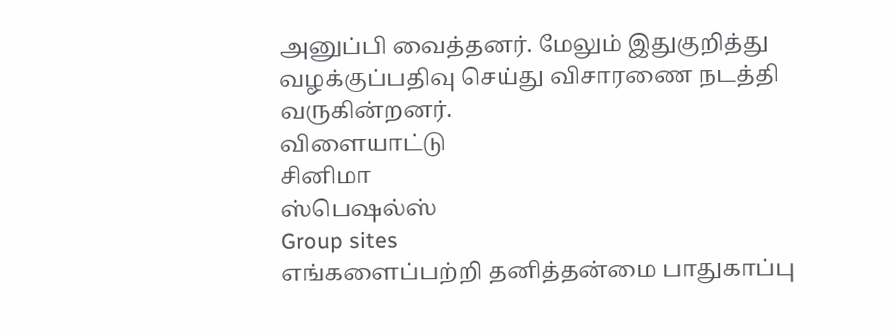அனுப்பி வைத்தனர். மேலும் இதுகுறித்து வழக்குப்பதிவு செய்து விசாரணை நடத்தி வருகின்றனர்.
விளையாட்டு
சினிமா
ஸ்பெஷல்ஸ்
Group sites
எங்களைப்பற்றி தனித்தன்மை பாதுகாப்பு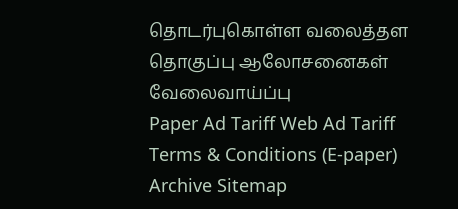தொடர்புகொள்ள வலைத்தள தொகுப்பு ஆலோசனைகள் வேலைவாய்ப்பு
Paper Ad Tariff Web Ad Tariff Terms & Conditions (E-paper) Archive Sitemap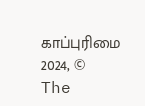காப்புரிமை 2024, © The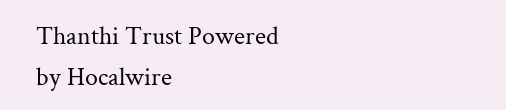Thanthi Trust Powered by Hocalwire